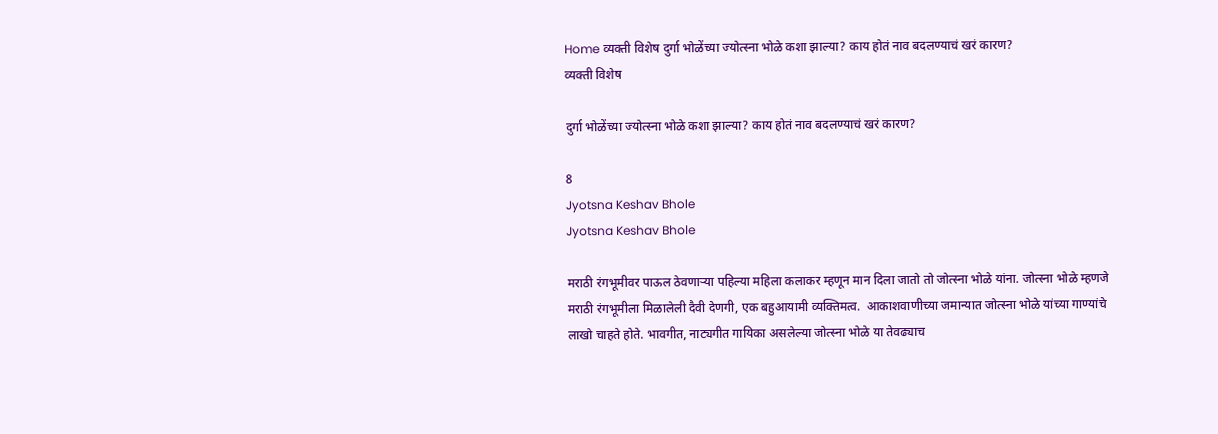Home व्यक्ती विशेष दुर्गा भोळेंच्या ज्योत्स्ना भोळे कशा झाल्या? काय होतं नाव बदलण्याचं खरं कारण?
व्यक्ती विशेष

दुर्गा भोळेंच्या ज्योत्स्ना भोळे कशा झाल्या? काय होतं नाव बदलण्याचं खरं कारण?

8
Jyotsna Keshav Bhole
Jyotsna Keshav Bhole

मराठी रंगभूमीवर पाऊल ठेवणाऱ्या पहिल्या महिला कलाकर म्हणून मान दिला जातो तो जोत्स्ना भोळे यांना. जोत्स्ना भोळे म्हणजे मराठी रंगभूमीला मिळालेली दैवी देणगी, एक बहुआयामी व्यक्तिमत्व.  आकाशवाणीच्या जमान्यात जोत्स्ना भोळे यांच्या गाण्यांचे लाखो चाहते होते. भावगीत, नाट्यगीत गायिका असलेल्या जोत्स्ना भोळे या तेवढ्याच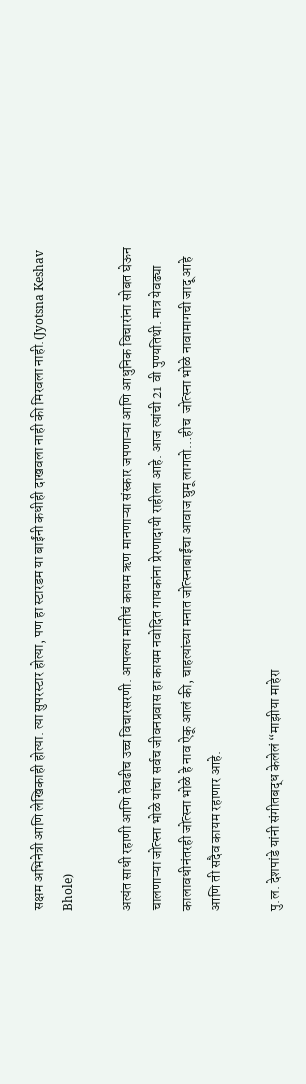सक्षम अभिनेत्री आणि लेखिकाही होत्या. त्या सुपरस्टार होत्या, पण हा स्टारडम या बाईंनी कधीही दाखवला नाही की मिरवला नाही.(Jyotsna Keshav Bhole)

अत्यंत साधी रहाणी आणि तेवढीच उच्च विचारसरणी. आपल्या मातीचं कायम ऋण मानणाऱ्या संस्कार जपणाऱ्या आणि आधुनिक विचारांना सोबत घेऊन चालणाऱ्या जोत्स्ना भोळे यांचा सर्वच जीवनप्रवास हा कायम नवोदित गायकांना प्रेरणादायी राहीला आहे. आज त्यांची 21 वी पुण्यतिथी. मात्र येवढ्या कालावधीनंतरही जोत्स्ना भोळे हे नाव ऐकू आलं की, चाहत्यांच्या मनात जोत्स्नाबाईंचा आवाज घुमू लागतो…हीच  जोत्स्ना भोळे नावामागची जादू आहे आणि ती सदैव कायम रहाणार आहे.

पु.ल. देशपांडे यांनी संगीतबद्ध केलेलं “माझीया माहेरा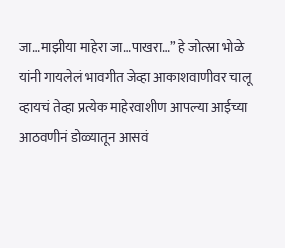जा…माझीया माहेरा जा…पाखरा…” हे जोत्स्ना भोळे यांनी गायलेलं भावगीत जेव्हा आकाशवाणीवर चालू व्हायचं तेव्हा प्रत्येक माहेरवाशीण आपल्या आईच्या आठवणीनं डोळ्यातून आसवं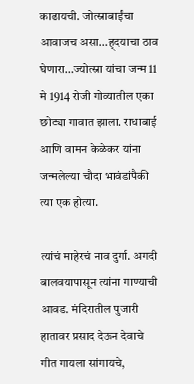काढायची. जोत्स्नाबाईंचा आवाजच असा…ह्दयाचा ठाव घेणारा…ज्योत्स्ना यांचा जन्म 11 मे 1914 रोजी गोव्यातील एका छोट्या गावात झाला. राधाबाई आणि वामन केळेकर यांना जन्मलेल्या चौदा भावंडांपैकी त्या एक होत्या.

त्यांचं माहेरचं नाव दुर्गा. अगदी बालवयापासून त्यांना गाण्याची आवड. मंदिरातील पुजारी हातावर प्रसाद देऊन देवाचे गीत गायला सांगायचे,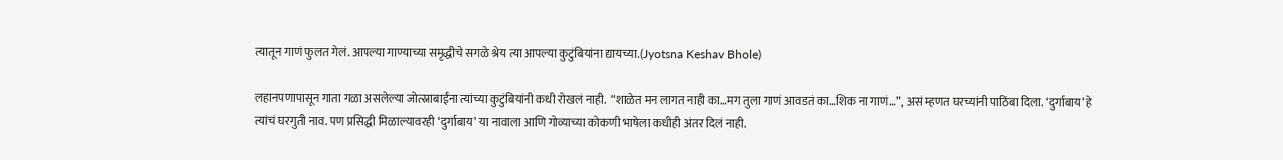त्यातून गाणं फुलत गेलं. आपल्या गाण्याच्या समृद्धीचे सगळे श्रेय त्या आपल्या कुटुंबियांना द्यायच्या.(Jyotsna Keshav Bhole)

लहानपणापासून गाता गळा असलेल्या जोत्स्नाबाईंना त्यांच्या कुटुंबियांनी कधी रोखलं नाही.  “शाळेत मन लागत नाही का…मग तुला गाणं आवडतं का…शिक ना गाणं…”, असं म्हणत घरच्यांनी पाठिंबा दिला. ‘दुर्गाबाय’ हे त्यांचं घरगुती नाव. पण प्रसिद्धी मिळाल्यावरही ‘दुर्गाबाय’ या नावाला आणि गोव्याच्या कोकणी भाषेला कधीही अंतर दिलं नाही.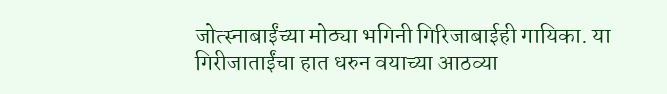जोत्स्नाबाईंच्या मोठ्या भगिनी गिरिजाबाईही गायिका. या गिरीजाताईंचा हात धरुन वयाच्या आठव्या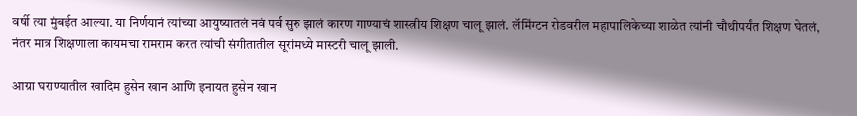वर्षी त्या मुंबईत आल्या. या निर्णयानं त्यांच्या आयुष्यातलं नवं पर्व सुरु झालं कारण गाण्याचं शास्त्रीय शिक्षण चालू झालं. लॅमिंग्टन रोडवरील महापालिकेच्या शाळेत त्यांनी चौथीपर्यंत शिक्षण घेतलं, नंतर मात्र शिक्षणाला कायमचा रामराम करत त्यांची संगीतातील सूरांमध्ये मास्टरी चालू झाली.

आग्रा घराण्यातील खादिम हुसेन खान आणि इनायत हुसेन खान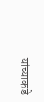यांच्याकडे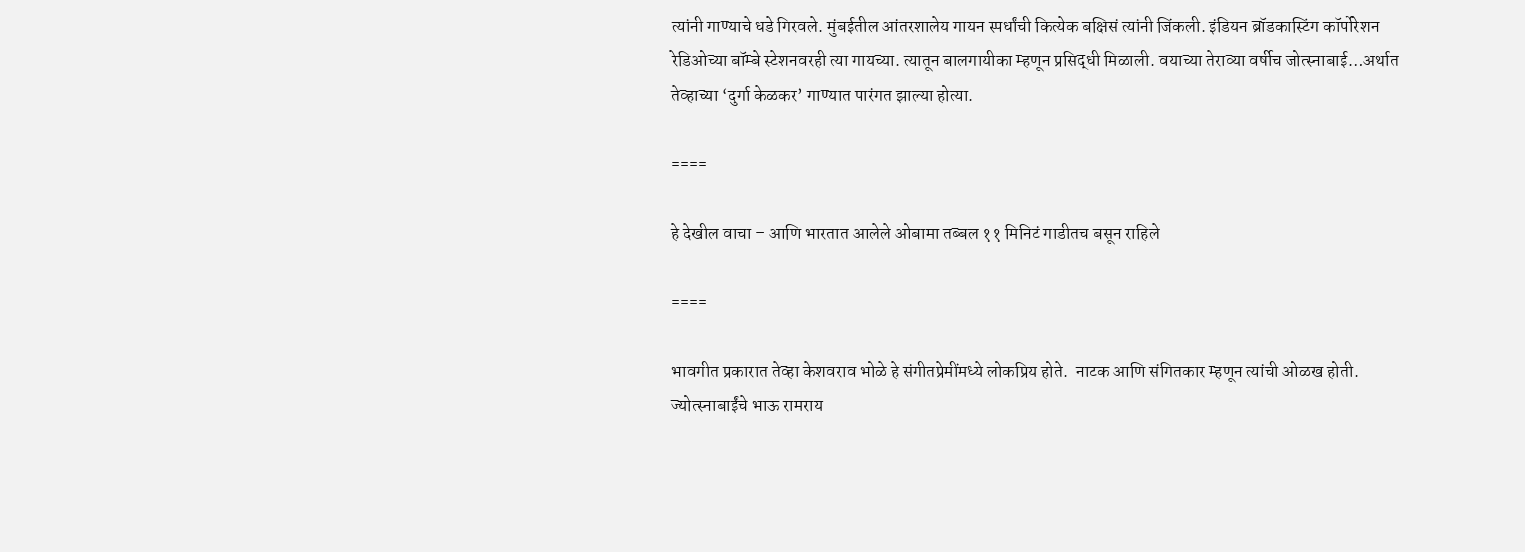त्यांनी गाण्याचे धडे गिरवले. मुंबईतील आंतरशालेय गायन स्पर्धांची कित्येक बक्षिसं त्यांनी जिंकली. इंडियन ब्रॉडकास्टिंग कॉर्पोरेशन रेडिओच्या बॉम्बे स्टेशनवरही त्या गायच्या. त्यातून बालगायीका म्हणून प्रसिद्धी मिळाली. वयाच्या तेराव्या वर्षीच जोत्स्नाबाई…अर्थात तेव्हाच्या ‘दुर्गा केळकर’ गाण्यात पारंगत झाल्या होत्या.

====

हे देखील वाचा – आणि भारतात आलेले ओबामा तब्बल ११ मिनिटं गाडीतच बसून राहिले

====

भावगीत प्रकारात तेव्हा केशवराव भोळे हे संगीतप्रेमींमध्ये लोकप्रिय होते.  नाटक आणि संगितकार म्हणून त्यांची ओळख होती. ज्योत्स्नाबाईंचे भाऊ रामराय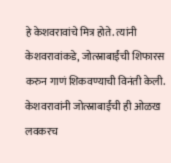हे केशवरावांचे मित्र होते. त्यांनी केशवरावांकडे, जोत्स्नाबाईंची शिफारस करुन गाणं शिकवण्याची विनंती केली. केशवरावांनी जोत्स्नाबाईंची ही ओळख लवकरच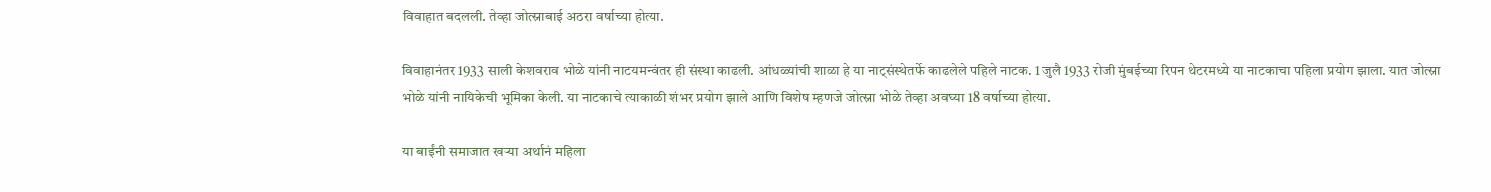विवाहात बदलली. तेव्हा जोत्स्नाबाई अठरा वर्षाच्या होत्या.

विवाहानंतर 1933 साली केशवराव भोळे यांनी नाटयमन्वंतर ही संस्था काढली. आंधळ्यांची शाळा हे या नाट्संस्थेतर्फे काढलेले पहिले नाटक. 1 जुलै 1933 रोजी मुंबईच्या रिपन थेटरमध्ये या नाटकाचा पहिला प्रयोग झाला. यात जोत्स्ना भोळे यांनी नायिकेची भूमिका केली. या नाटकाचे त्याकाळी शंभर प्रयोग झाले आणि विशेष म्हणजे जोत्स्ना भोळे तेव्हा अवघ्या 18 वर्षाच्या होत्या.

या बाईंनी समाजात खऱ्या अर्थानं महिला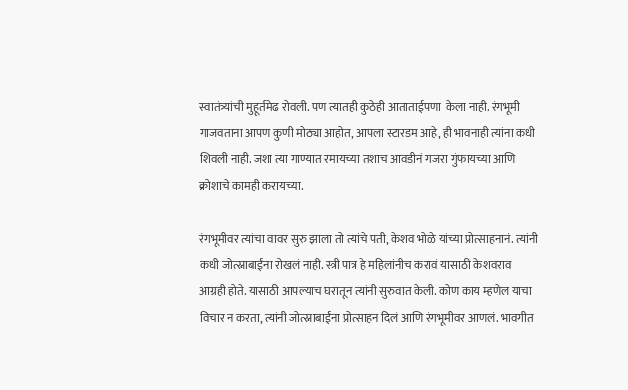स्वातंत्र्यांची मुहूर्तमेढ रोवली. पण त्यातही कुठेही आताताईपणा  केला नाही. रंगभूमी गाजवताना आपण कुणी मोठ्या आहोत, आपला स्टारडम आहे, ही भावनाही त्यांना कधी शिवली नाही. जशा त्या गाण्यात रमायच्या तशाच आवडीनं गजरा गुंफायच्या आणि क्रोशाचे कामही करायच्या.

रंगभूमीवर त्यांचा वावर सुरु झाला तो त्यांचे पती, केशव भोळे यांच्या प्रोत्साहनानं. त्यांनी कधी जोत्स्नाबाईंना रोखलं नाही. स्त्री पात्र हे महिलांनीच करावं यासाठी केशवराव आग्रही होते. यासाठी आपल्याच घरातून त्यांनी सुरुवात केली. कोण काय म्हणेल याचा विचार न करता, त्यांनी जोत्स्नाबाईंना प्रोत्साहन दिलं आणि रंगभूमीवर आणलं. भावगीत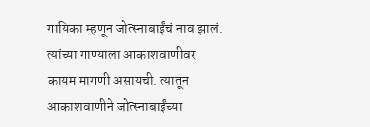गायिका म्हणून जोत्स्नाबाईंचं नाव झालं. त्यांच्या गाण्याला आकाशवाणीवर कायम मागणी असायची. त्यातून आकाशवाणीने जोत्स्नाबाईंच्या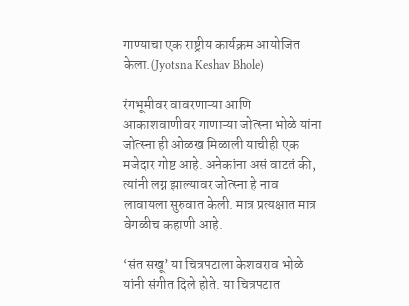गाण्याचा एक राष्ट्रीय कार्यक्रम आयोजित केला.(Jyotsna Keshav Bhole)

रंगभूमीवर वावरणाऱ्या आणि आकाशवाणीवर गाणाऱ्या जोत्स्ना भोळे यांना जोत्स्ना ही ओळख मिळाली याचीही एक मजेदार गोष्ट आहे. अनेकांना असं वाटतं की, त्यांनी लग्न झाल्यावर जोत्स्ना हे नाव लावायला सुरुवात केली. मात्र प्रत्यक्षात मात्र वेगळीच कहाणी आहे.

‘संत सखू’ या चित्रपटाला केशवराव भोळे यांनी संगीत दिले होते. या चित्रपटात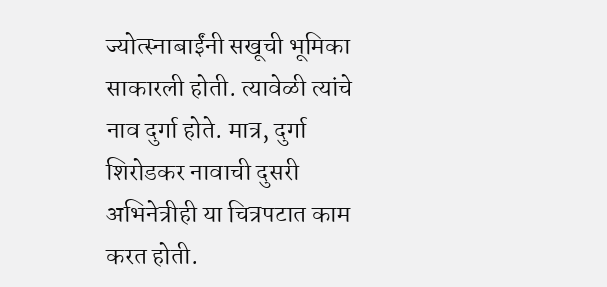ज्योत्स्नाबाईंनी सखूची भूमिका साकारली होती. त्यावेळी त्यांचे नाव दुर्गा होते. मात्र, दुर्गा शिरोडकर नावाची दुसरी अभिनेत्रीही या चित्रपटात काम करत होती.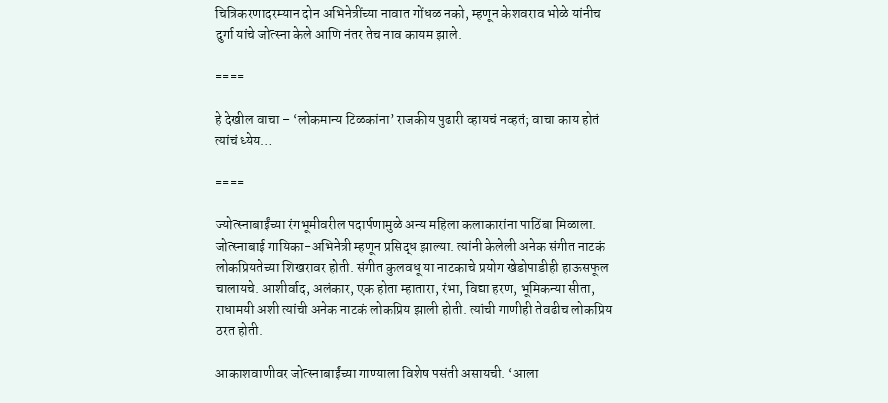चित्रिकरणादरम्यान दोन अभिनेत्रींच्या नावात गोंधळ नको, म्हणून केशवराव भोळे यांनीच दुर्गा यांचे जोत्स्ना केले आणि नंतर तेच नाव कायम झाले.

====

हे देखील वाचा – ‘लोकमान्य टिळकांना’ राजकीय पुढारी व्हायचं नव्हतं; वाचा काय होतं त्यांचं ध्येय…

====

ज्योत्स्नाबाईंच्या रंगभूमीवरील पदार्पणामुळे अन्य महिला कलाकारांना पाठिंबा मिळाला. जोत्स्नाबाई गायिका-अभिनेत्री म्हणून प्रसिद्ध झाल्या. त्यांनी केलेली अनेक संगीत नाटकं लोकप्रियतेच्या शिखरावर होती. संगीत कुलवधू या नाटकाचे प्रयोग खेडोपाडीही हाऊसफूल चालायचे. आशीर्वाद, अलंकार, एक होता म्हातारा, रंभा, विद्या हरण, भूमिकन्या सीता, राधामयी अशी त्यांची अनेक नाटकं लोकप्रिय झाली होती. त्यांची गाणीही तेवढीच लोकप्रिय ठरत होती.

आकाशवाणीवर जोत्स्नाबाईंच्या गाण्याला विशेष पसंती असायची. ‘आला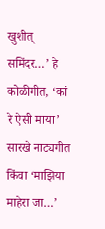खुशीत्‌ समिंदर…’ हे कोळीगीत, ‘कां रे ऐसी माया’ सारखे नाट्यगीत किंवा ‘माझिया माहेरा जा…’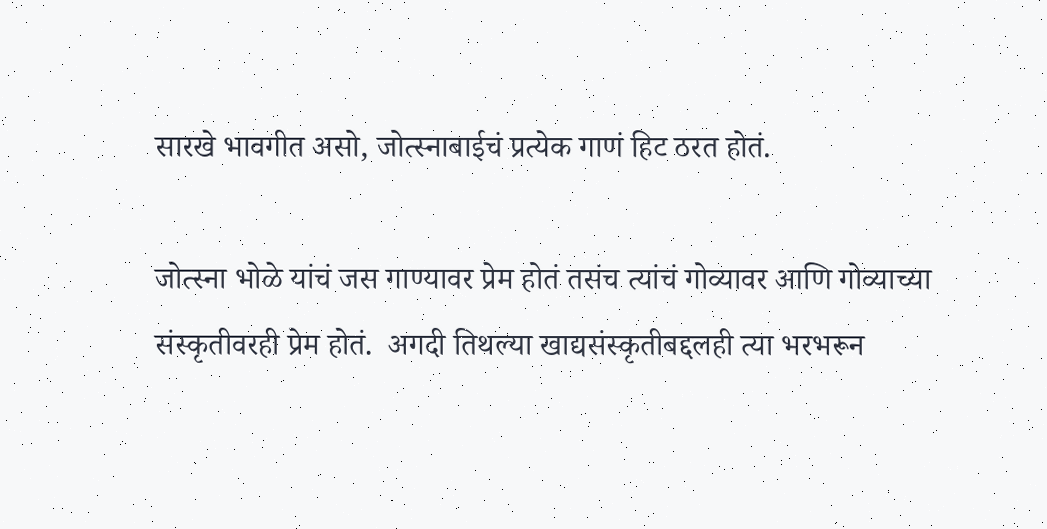सारखे भावगीत असो, जोत्स्नाबाईचं प्रत्येक गाणं हिट ठरत होतं.

जोत्स्ना भोळे यांचं जस गाण्यावर प्रेम होतं तसंच त्यांचं गोव्यावर आणि गोव्याच्या संस्कृतीवरही प्रेम होतं.  अगदी तिथल्या खाद्यसंस्कृतीबद्दलही त्या भरभरून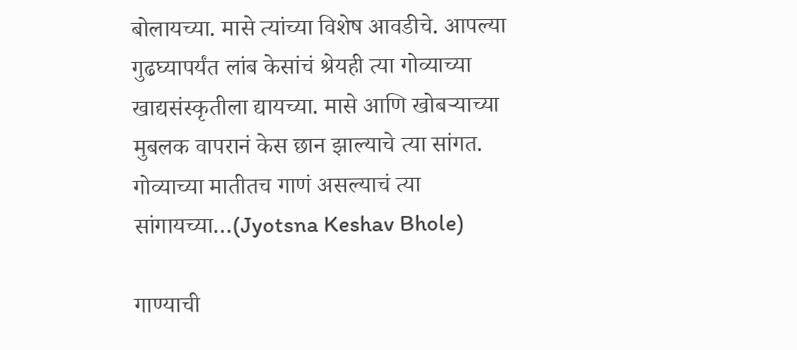बोलायच्या. मासे त्यांच्या विशेष आवडीचे. आपल्या गुढघ्यापर्यंत लांब केसांचं श्रेयही त्या गोव्याच्या खाद्यसंस्कृतीला द्यायच्या. मासे आणि खोबऱ्याच्या मुबलक वापरानं केस छान झाल्याचे त्या सांगत. गोव्याच्या मातीतच गाणं असल्याचं त्या सांगायच्या…(Jyotsna Keshav Bhole)

गाण्याची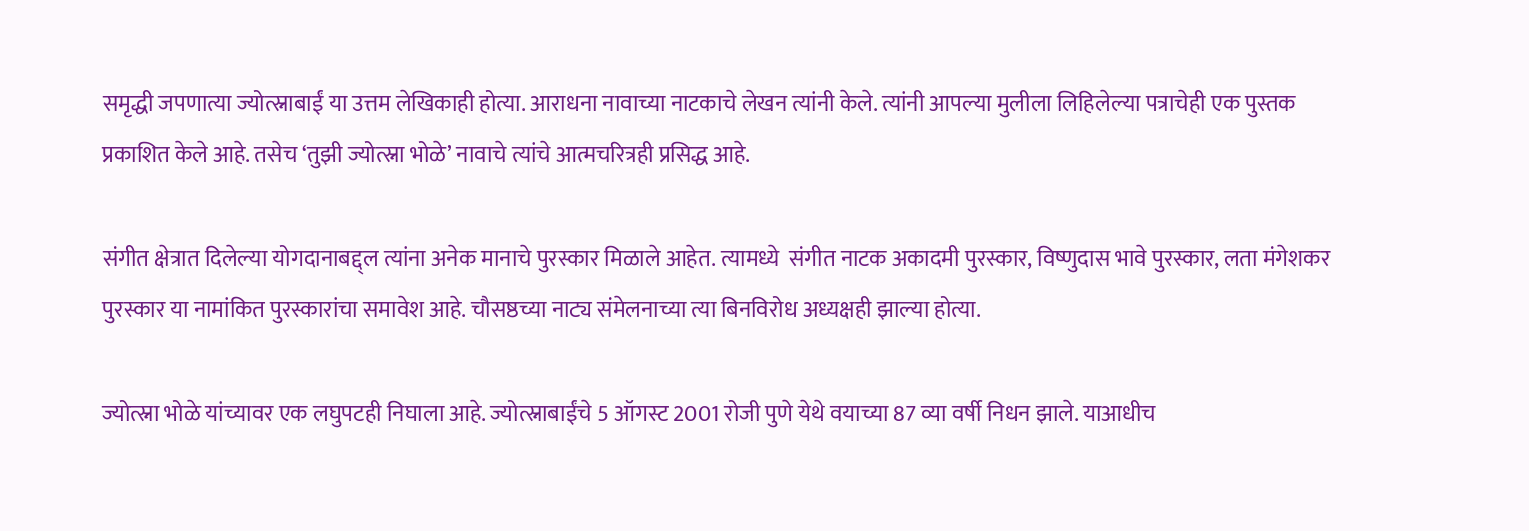समृद्धी जपणात्या ज्योत्स्नाबाईं या उत्तम लेखिकाही होत्या. आराधना नावाच्या नाटकाचे लेखन त्यांनी केले. त्यांनी आपल्या मुलीला लिहिलेल्या पत्राचेही एक पुस्तक प्रकाशित केले आहे. तसेच ‘तुझी ज्योत्स्ना भोळे’ नावाचे त्यांचे आत्मचरित्रही प्रसिद्ध आहे.

संगीत क्षेत्रात दिलेल्या योगदानाबद्द्ल त्यांना अनेक मानाचे पुरस्कार मिळाले आहेत. त्यामध्ये  संगीत नाटक अकादमी पुरस्कार, विष्णुदास भावे पुरस्कार, लता मंगेशकर पुरस्कार या नामांकित पुरस्कारांचा समावेश आहे. चौसष्ठच्या नाट्य संमेलनाच्या त्या बिनविरोध अध्यक्षही झाल्या होत्या.

ज्योत्स्ना भोळे यांच्यावर एक लघुपटही निघाला आहे. ज्योत्स्नाबाईंचे 5 ऑगस्ट 2001 रोजी पुणे येथे वयाच्या 87 व्या वर्षी निधन झाले. याआधीच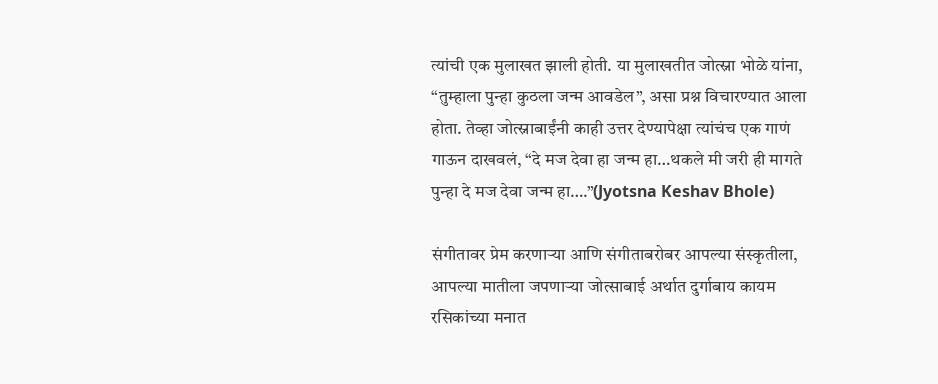त्यांची एक मुलाखत झाली होती. या मुलाखतीत जोत्स्ना भोळे यांना, “तुम्हाला पुन्हा कुठला जन्म आवडेल”, असा प्रश्न विचारण्यात आला होता. तेव्हा जोत्स्नाबाईंनी काही उत्तर देण्यापेक्षा त्यांचंच एक गाणं गाऊन दाखवलं, “दे मज देवा हा जन्म हा…थकले मी जरी ही मागते पुन्हा दे मज देवा जन्म हा….”(Jyotsna Keshav Bhole)

संगीतावर प्रेम करणाऱ्या आणि संगीताबरोबर आपल्या संस्कृतीला, आपल्या मातीला जपणाऱ्या जोत्साबाई अर्थात दुर्गाबाय कायम रसिकांच्या मनात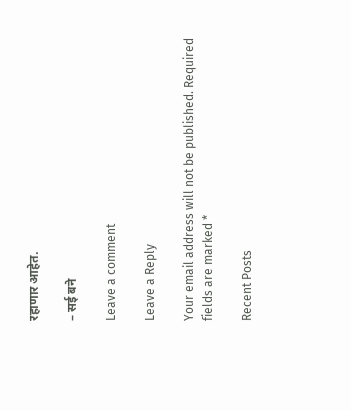रहाणार आहेत.

– सई बने

Leave a comment

Leave a Reply

Your email address will not be published. Required fields are marked *

Recent Posts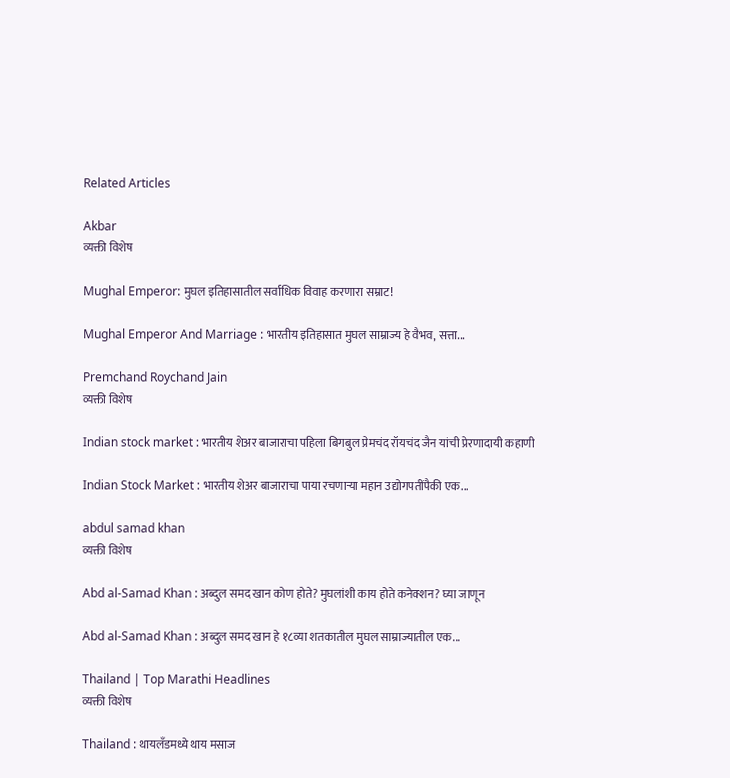Related Articles

Akbar
व्यक्ती विशेष

Mughal Emperor: मुघल इतिहासातील सर्वाधिक विवाह करणारा सम्राट!

Mughal Emperor And Marriage : भारतीय इतिहासात मुघल साम्राज्य हे वैभव, सत्ता...

Premchand Roychand Jain
व्यक्ती विशेष

Indian stock market : भारतीय शेअर बाजाराचा पहिला बिगबुल प्रेमचंद रॉयचंद जैन यांची प्रेरणादायी कहाणी

Indian Stock Market : भारतीय शेअर बाजाराचा पाया रचणाऱ्या महान उद्योगपतींपैकी एक...

abdul samad khan
व्यक्ती विशेष

Abd al-Samad Khan : अब्दुल समद खान कोण होते? मुघलांशी काय होते कनेक्शन? घ्या जाणून

Abd al-Samad Khan : अब्दुल समद खान हे १८व्या शतकातील मुघल साम्राज्यातील एक...

Thailand | Top Marathi Headlines
व्यक्ती विशेष

Thailand : थायलँडमध्ये थाय मसाज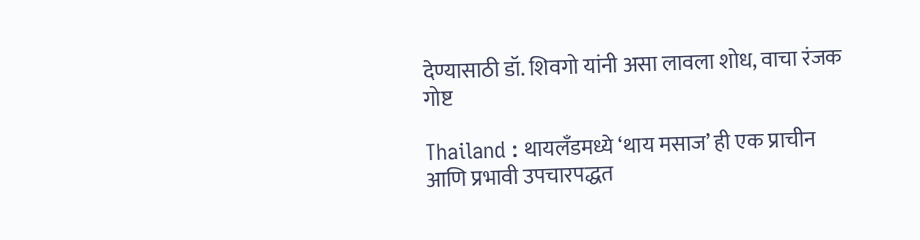देण्यासाठी डॉ. शिवगो यांनी असा लावला शोध, वाचा रंजक गोष्ट

Thailand : थायलँडमध्ये ‘थाय मसाज’ ही एक प्राचीन आणि प्रभावी उपचारपद्धत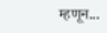म्हणून...